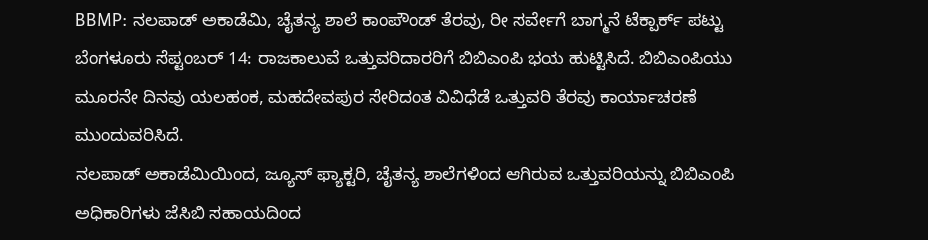BBMP: ನಲಪಾಡ್ ಅಕಾಡೆಮಿ, ಚೈತನ್ಯ ಶಾಲೆ ಕಾಂಪೌಂಡ್ ತೆರವು, ರೀ ಸರ್ವೇಗೆ ಬಾಗ್ಮನೆ ಟೆಕ್ಪಾರ್ಕ್ ಪಟ್ಟು
ಬೆಂಗಳೂರು ಸೆಪ್ಟಂಬರ್ 14: ರಾಜಕಾಲುವೆ ಒತ್ತುವರಿದಾರರಿಗೆ ಬಿಬಿಎಂಪಿ ಭಯ ಹುಟ್ಟಿಸಿದೆ. ಬಿಬಿಎಂಪಿಯು ಮೂರನೇ ದಿನವು ಯಲಹಂಕ, ಮಹದೇವಪುರ ಸೇರಿದಂತ ವಿವಿಧೆಡೆ ಒತ್ತುವರಿ ತೆರವು ಕಾರ್ಯಾಚರಣೆ ಮುಂದುವರಿಸಿದೆ.
ನಲಪಾಡ್ ಅಕಾಡೆಮಿಯಿಂದ, ಜ್ಯೂಸ್ ಫ್ಯಾಕ್ಟರಿ, ಚೈತನ್ಯ ಶಾಲೆಗಳಿಂದ ಆಗಿರುವ ಒತ್ತುವರಿಯನ್ನು ಬಿಬಿಎಂಪಿ ಅಧಿಕಾರಿಗಳು ಜೆಸಿಬಿ ಸಹಾಯದಿಂದ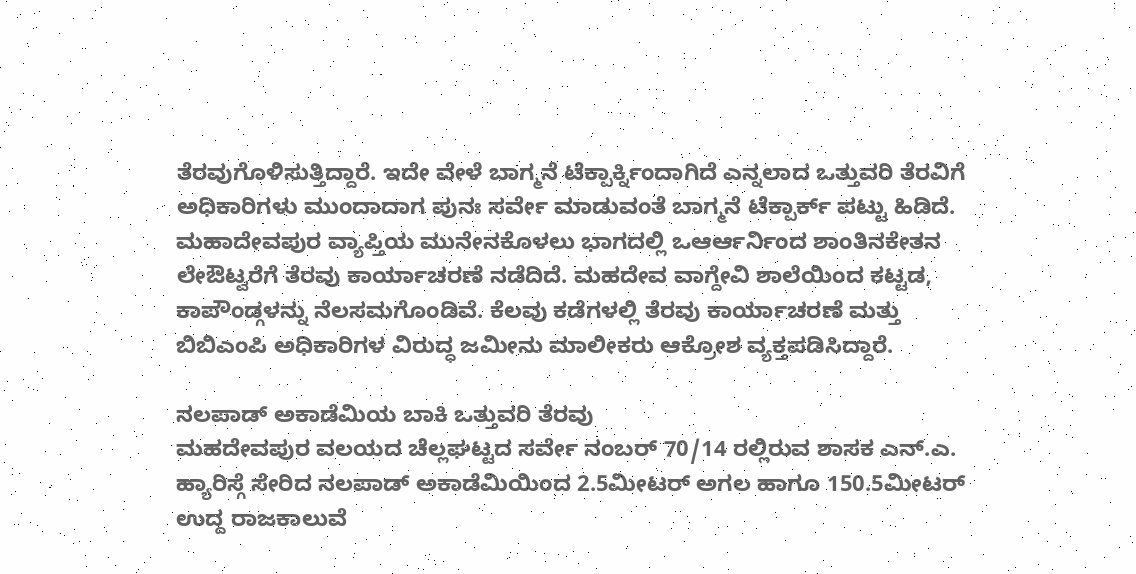ತೆರವುಗೊಳಿಸುತ್ತಿದ್ದಾರೆ. ಇದೇ ವೇಳೆ ಬಾಗ್ಮನೆ ಟೆಕ್ಪಾರ್ಕ್ನಿಂದಾಗಿದೆ ಎನ್ನಲಾದ ಒತ್ತುವರಿ ತೆರವಿಗೆ ಅಧಿಕಾರಿಗಳು ಮುಂದಾದಾಗ ಪುನಃ ಸರ್ವೇ ಮಾಡುವಂತೆ ಬಾಗ್ಮನೆ ಟೆಕ್ಪಾರ್ಕ್ ಪಟ್ಟು ಹಿಡಿದೆ.
ಮಹಾದೇವಪುರ ವ್ಯಾಪ್ತಿಯ ಮುನೇನಕೊಳಲು ಭಾಗದಲ್ಲಿ ಒಆರ್ಆರ್ನಿಂದ ಶಾಂತಿನಕೇತನ ಲೇಔಟ್ವರೆಗೆ ತೆರವು ಕಾರ್ಯಾಚರಣೆ ನಡೆದಿದೆ. ಮಹದೇವ ವಾಗ್ದೇವಿ ಶಾಲೆಯಿಂದ ಕಟ್ಟಡ, ಕಾಪೌಂಡ್ಗಳನ್ನು ನೆಲಸಮಗೊಂಡಿವೆ. ಕೆಲವು ಕಡೆಗಳಲ್ಲಿ ತೆರವು ಕಾರ್ಯಾಚರಣೆ ಮತ್ತು ಬಿಬಿಎಂಪಿ ಅಧಿಕಾರಿಗಳ ವಿರುದ್ಧ ಜಮೀನು ಮಾಲೀಕರು ಆಕ್ರೋಶ ವ್ಯಕ್ತಪಡಿಸಿದ್ದಾರೆ.

ನಲಪಾಡ್ ಅಕಾಡೆಮಿಯ ಬಾಕಿ ಒತ್ತುವರಿ ತೆರವು
ಮಹದೇವಪುರ ವಲಯದ ಚೆಲ್ಲಘಟ್ಟದ ಸರ್ವೇ ನಂಬರ್ 70/14 ರಲ್ಲಿರುವ ಶಾಸಕ ಎನ್.ಎ. ಹ್ಯಾರಿಸ್ಗೆ ಸೇರಿದ ನಲಪಾಡ್ ಅಕಾಡೆಮಿಯಿಂದ 2.5ಮೀಟರ್ ಅಗಲ ಹಾಗೂ 150.5ಮೀಟರ್ ಉದ್ದ ರಾಜಕಾಲುವೆ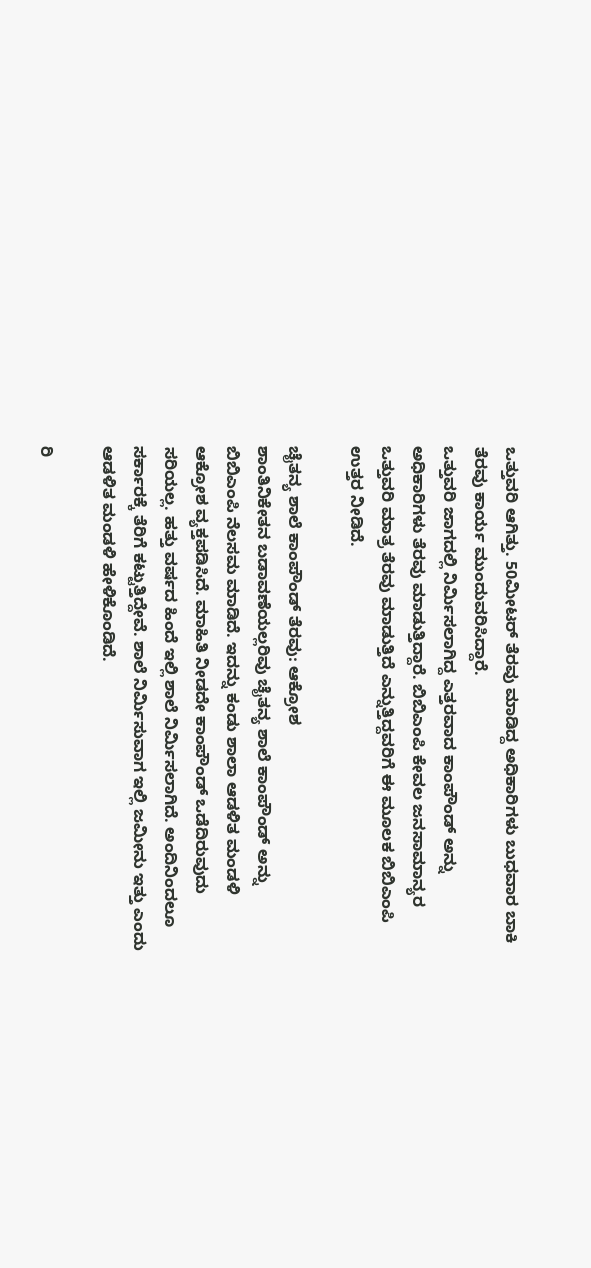ಒತ್ತುವರಿ ಆಗಿತ್ತು. 50ಮೀಟರ್ ತೆರವು ಮಾಡಿದ್ದ ಅಧಿಕಾರಿಗಳು ಬುಧವಾರ ಬಾಕಿ ತೆರವು ಕಾರ್ಯ ಮುಂದುವರಿಸಿದ್ದಾರೆ.
ಒತ್ತುವರಿ ಜಾಗದಲ್ಲಿ ನಿರ್ಮಿಸಲಾಗಿದ್ದ ಎತ್ತರವಾದ ಕಾಂಪೌಂಡ್ ಅನ್ನು ಅಧಿಕಾರಿಗಳು ತೆರವು ಮಾಡುತ್ತಿದ್ದಾರೆ. ಬಿಬಿಎಂಪಿ ಕೇವಲ ಜನಸಾಮಾನ್ಯರ ಒತ್ತುವರಿ ಮಾತ್ರ ತೆರವು ಮಾಡುತ್ತಿದೆ ಎನ್ನುತ್ತಿದ್ದವರಿಗೆ ಈ ಮೂಲಕ ಬಿಬಿಎಂಪಿ ಉತ್ತರ ನೀಡಿದೆ.

ಚೈತನ್ಯ ಶಾಲೆ ಕಾಂಪೌಂಡ್ ತೆರವು: ಆಕ್ರೋಶ
ಶಾಂತಿನಿಕೇತನ ಬಡಾವಣೆಯಲ್ಲರಿವು ಚೈತನ್ಯ ಶಾಲೆ ಕಾಂಪೌಂಡ್ ಅನ್ನು ಬಿಬಿಎಂಪಿ ನೆಲಸಮ ಮಾಡಿದೆ. ಇದನ್ನು ಕಂಡು ಶಾಲಾ ಆಡಳಿತ ಮಂಡಳಿ ಆಕ್ರೋಶ ವ್ಯಕ್ತಪಡಿಸಿದೆ. ಮಾಹಿತಿ ನೀಡದೇ ಕಾಂಪೌಂಡ್ ಒಡೆದಿರುವುದು ಸರಿಯಲ್ಲ. ಹತ್ತು ವರ್ಷದ ಹಿಂದೆ ಇಲ್ಲಿ ಶಾಲೆ ನಿರ್ಮಿಸಲಾಗಿದೆ. ಅಂದಿನಿಂದಲೂ ಸರ್ಕಾರಕ್ಕೆ ತೆರಿಗೆ ಕಟ್ಟುತ್ತಿದ್ದೇವೆ. ಶಾಲೆ ನಿರ್ಮಿಸುವಾಗ ಇಲ್ಲಿ ಜಮೀನು ಇತ್ತು ಎಂದು ಆಡಳಿತ ಮಂಡಳಿ ಹೇಳಿಕೊಂಡಿದೆ.

ರಿ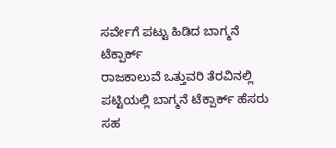ಸರ್ವೇಗೆ ಪಟ್ಟು ಹಿಡಿದ ಬಾಗ್ಮನೆ ಟೆಕ್ಪಾರ್ಕ್
ರಾಜಕಾಲುವೆ ಒತ್ತುವರಿ ತೆರವಿನಲ್ಲಿ ಪಟ್ಟಿಯಲ್ಲಿ ಬಾಗ್ಮನೆ ಟೆಕ್ಪಾರ್ಕ್ ಹೆಸರು ಸಹ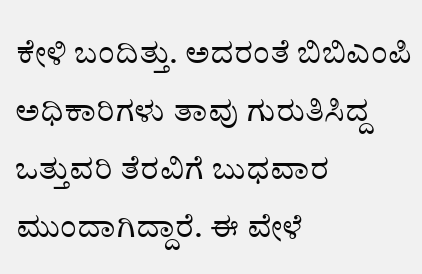ಕೇಳಿ ಬಂದಿತ್ತು. ಅದರಂತೆ ಬಿಬಿಎಂಪಿ ಅಧಿಕಾರಿಗಳು ತಾವು ಗುರುತಿಸಿದ್ದ ಒತ್ತುವರಿ ತೆರವಿಗೆ ಬುಧವಾರ ಮುಂದಾಗಿದ್ದಾರೆ. ಈ ವೇಳೆ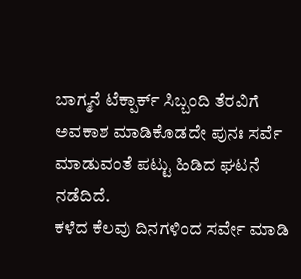ಬಾಗ್ಮನೆ ಟೆಕ್ಪಾರ್ಕ್ ಸಿಬ್ಬಂದಿ ತೆರವಿಗೆ ಅವಕಾಶ ಮಾಡಿಕೊಡದೇ ಪುನಃ ಸರ್ವೆ ಮಾಡುವಂತೆ ಪಟ್ಟು ಹಿಡಿದ ಘಟನೆ ನಡೆದಿದೆ.
ಕಳೆದ ಕೆಲವು ದಿನಗಳಿಂದ ಸರ್ವೇ ಮಾಡಿ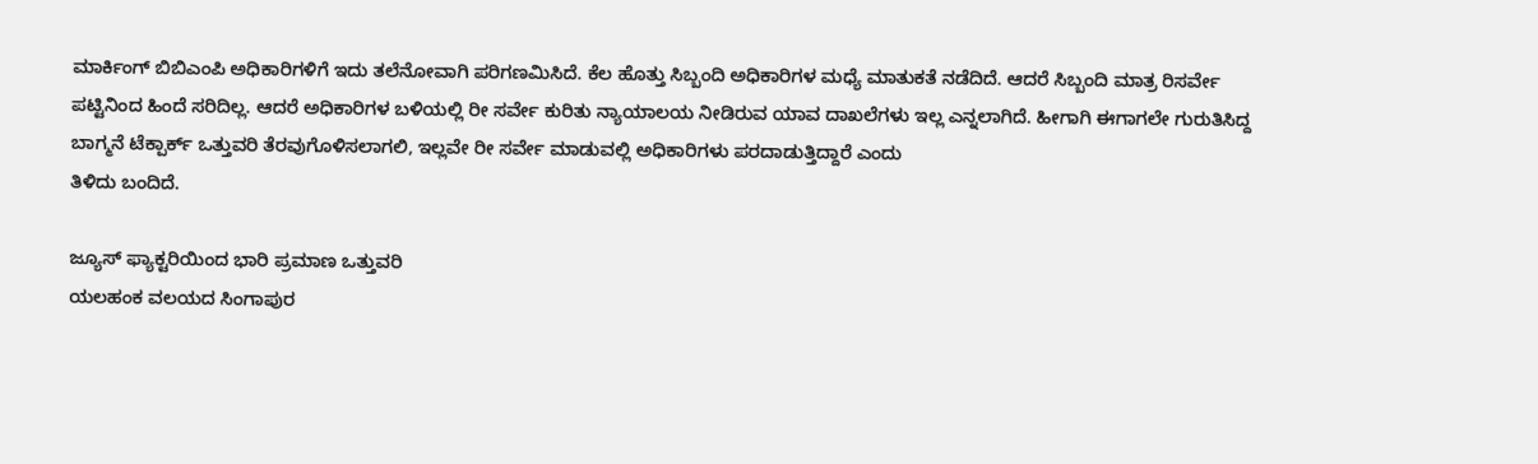ಮಾರ್ಕಿಂಗ್ ಬಿಬಿಎಂಪಿ ಅಧಿಕಾರಿಗಳಿಗೆ ಇದು ತಲೆನೋವಾಗಿ ಪರಿಗಣಮಿಸಿದೆ. ಕೆಲ ಹೊತ್ತು ಸಿಬ್ಬಂದಿ ಅಧಿಕಾರಿಗಳ ಮಧ್ಯೆ ಮಾತುಕತೆ ನಡೆದಿದೆ. ಆದರೆ ಸಿಬ್ಬಂದಿ ಮಾತ್ರ ರಿಸರ್ವೇ ಪಟ್ಟಿನಿಂದ ಹಿಂದೆ ಸರಿದಿಲ್ಲ. ಆದರೆ ಅಧಿಕಾರಿಗಳ ಬಳಿಯಲ್ಲಿ ರೀ ಸರ್ವೇ ಕುರಿತು ನ್ಯಾಯಾಲಯ ನೀಡಿರುವ ಯಾವ ದಾಖಲೆಗಳು ಇಲ್ಲ ಎನ್ನಲಾಗಿದೆ. ಹೀಗಾಗಿ ಈಗಾಗಲೇ ಗುರುತಿಸಿದ್ದ ಬಾಗ್ಮನೆ ಟೆಕ್ಪಾರ್ಕ್ ಒತ್ತುವರಿ ತೆರವುಗೊಳಿಸಲಾಗಲಿ, ಇಲ್ಲವೇ ರೀ ಸರ್ವೇ ಮಾಡುವಲ್ಲಿ ಅಧಿಕಾರಿಗಳು ಪರದಾಡುತ್ತಿದ್ದಾರೆ ಎಂದು
ತಿಳಿದು ಬಂದಿದೆ.

ಜ್ಯೂಸ್ ಫ್ಯಾಕ್ಟರಿಯಿಂದ ಭಾರಿ ಪ್ರಮಾಣ ಒತ್ತುವರಿ
ಯಲಹಂಕ ವಲಯದ ಸಿಂಗಾಪುರ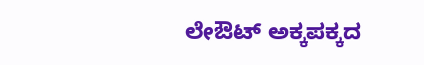ಲೇಔಟ್ ಅಕ್ಕಪಕ್ಕದ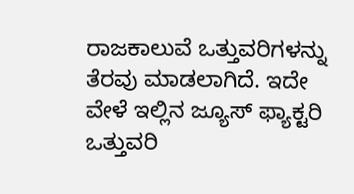ರಾಜಕಾಲುವೆ ಒತ್ತುವರಿಗಳನ್ನು ತೆರವು ಮಾಡಲಾಗಿದೆ. ಇದೇ ವೇಳೆ ಇಲ್ಲಿನ ಜ್ಯೂಸ್ ಫ್ಯಾಕ್ಟರಿ ಒತ್ತುವರಿ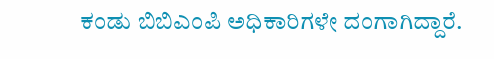ಕಂಡು ಬಿಬಿಎಂಪಿ ಅಧಿಕಾರಿಗಳೇ ದಂಗಾಗಿದ್ದಾರೆ.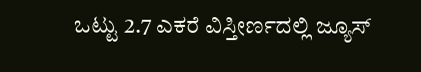ಒಟ್ಟು 2.7 ಎಕರೆ ವಿಸ್ತೀರ್ಣದಲ್ಲಿ ಜ್ಯೂಸ್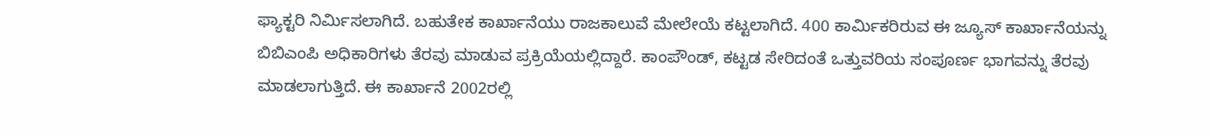ಫ್ಯಾಕ್ಟರಿ ನಿರ್ಮಿಸಲಾಗಿದೆ. ಬಹುತೇಕ ಕಾರ್ಖಾನೆಯು ರಾಜಕಾಲುವೆ ಮೇಲೇಯೆ ಕಟ್ಟಲಾಗಿದೆ. 400 ಕಾರ್ಮಿಕರಿರುವ ಈ ಜ್ಯೂಸ್ ಕಾರ್ಖಾನೆಯನ್ನು ಬಿಬಿಎಂಪಿ ಅಧಿಕಾರಿಗಳು ತೆರವು ಮಾಡುವ ಪ್ರಕ್ರಿಯೆಯಲ್ಲಿದ್ದಾರೆ. ಕಾಂಪೌಂಡ್, ಕಟ್ಟಡ ಸೇರಿದಂತೆ ಒತ್ತುವರಿಯ ಸಂಪೂರ್ಣ ಭಾಗವನ್ನು ತೆರವು ಮಾಡಲಾಗುತ್ತಿದೆ. ಈ ಕಾರ್ಖಾನೆ 2002ರಲ್ಲಿ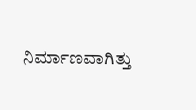ನಿರ್ಮಾಣವಾಗಿತ್ತು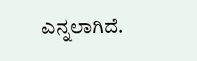ಎನ್ನಲಾಗಿದೆ.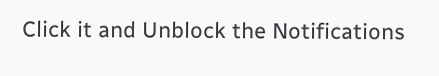Click it and Unblock the Notifications